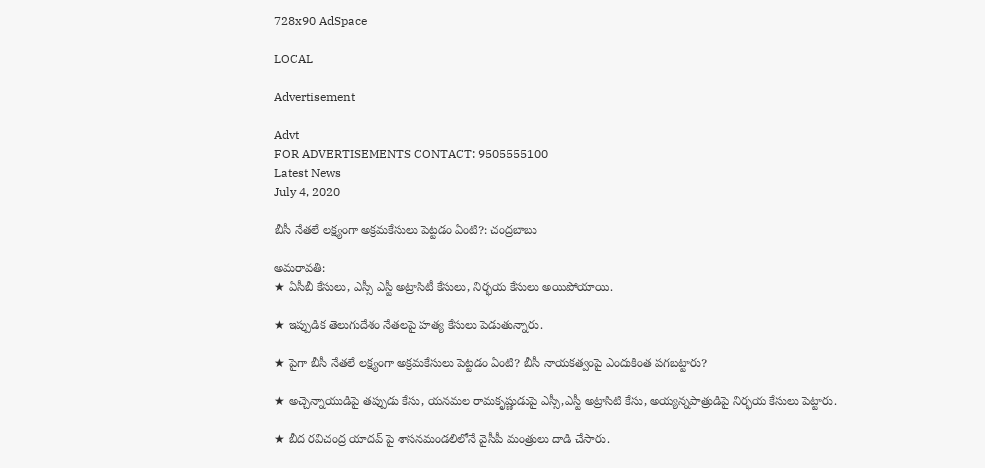728x90 AdSpace

LOCAL

Advertisement

Advt
FOR ADVERTISEMENTS CONTACT: 9505555100
Latest News
July 4, 2020

బీసీ నేతలే లక్ష్యంగా అక్రమకేసులు పెట్టడం ఏంటి?: చంద్రబాబు

అమరావతి:
★ ఏసీబీ కేసులు, ఎస్సీ ఎస్టీ అట్రాసిటీ కేసులు, నిర్భయ కేసులు అయిపోయాయి.

★ ఇప్పుడిక తెలుగుదేశం నేతలపై హత్య కేసులు పెడుతున్నారు.

★ పైగా బీసీ నేతలే లక్ష్యంగా అక్రమకేసులు పెట్టడం ఏంటి? బీసీ నాయకత్వంపై ఎందుకింత పగబట్టారు?

★ అచ్చెన్నాయుడిపై తప్పుడు కేసు, యనమల రామకృష్ణుడుపై ఎస్సీ,ఎస్టీ అట్రాసిటి కేసు, అయ్యన్నపాత్రుడిపై నిర్భయ కేసులు పెట్టారు.

★ బీద రవిచంద్ర యాదవ్ పై శాసనమండలిలోనే వైసీపీ మంత్రులు దాడి చేసారు.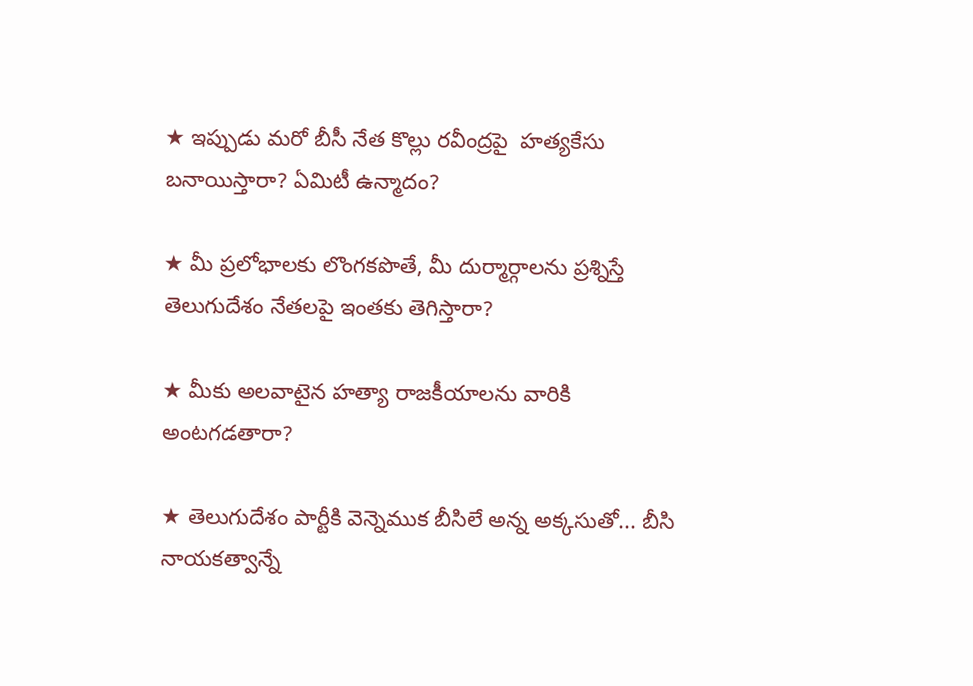★ ఇప్పుడు మరో బీసీ నేత కొల్లు రవీంద్రపై  హత్యకేసు బనాయిస్తారా? ఏమిటీ ఉన్మాదం?

★ మీ ప్రలోభాలకు లొంగకపొతే, మీ దుర్మార్గాలను ప్రశ్నిస్తే తెలుగుదేశం నేతలపై ఇంతకు తెగిస్తారా?

★ మీకు అలవాటైన హత్యా రాజకీయాలను వారికి అంటగడతారా?

★ తెలుగుదేశం పార్టీకి వెన్నెముక బీసిలే అన్న అక్కసుతో... బీసి నాయకత్వాన్నే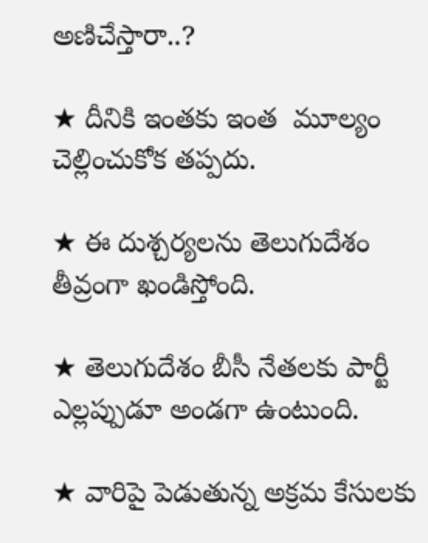అణిచేస్తారా..?

★ దీనికి ఇంతకు ఇంత  మూల్యం చెల్లించుకోక తప్పదు.

★ ఈ దుశ్చర్యలను తెలుగుదేశం తీవ్రంగా ఖండిస్తోంది.

★ తెలుగుదేశం బీసీ నేతలకు పార్టీ ఎల్లప్పుడూ అండగా ఉంటుంది.

★ వారిపై పెడుతున్న అక్రమ కేసులకు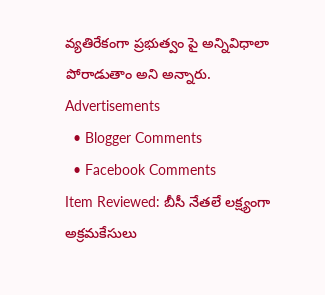వ్యతిరేకంగా ప్రభుత్వం పై అన్నివిధాలా పోరాడుతాం అని అన్నారు.
Advertisements
  • Blogger Comments
  • Facebook Comments
Item Reviewed: బీసీ నేతలే లక్ష్యంగా అక్రమకేసులు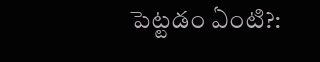పెట్టడం ఏంటి?: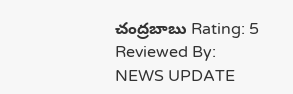చంద్రబాబు Rating: 5 Reviewed By: NEWS UPDATE